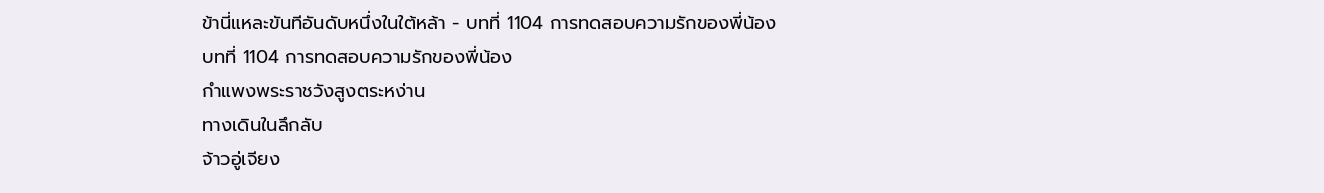ข้านี่แหละขันทีอันดับหนึ่งในใต้หล้า - บทที่ 1104 การทดสอบความรักของพี่น้อง
บทที่ 1104 การทดสอบความรักของพี่น้อง
กำแพงพระราชวังสูงตระหง่าน
ทางเดินในลึกลับ
จ้าวอู่เจียง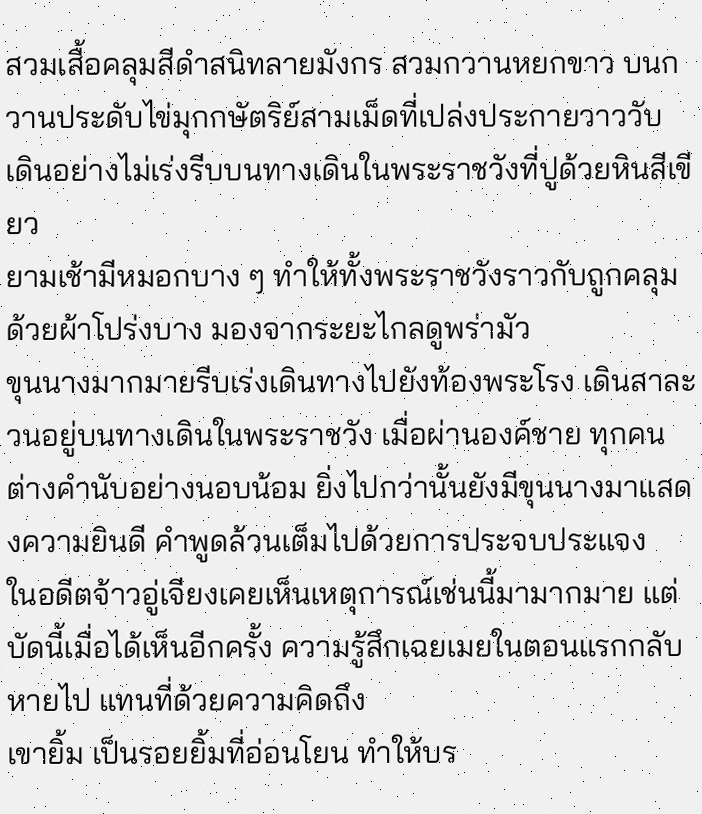สวมเสื้อคลุมสีดำสนิทลายมังกร สวมกวานหยกขาว บนกวานประดับไข่มุกกษัตริย์สามเม็ดที่เปล่งประกายวาววับ เดินอย่างไม่เร่งรีบบนทางเดินในพระราชวังที่ปูด้วยหินสีเขียว
ยามเช้ามีหมอกบาง ๆ ทำให้ทั้งพระราชวังราวกับถูกคลุมด้วยผ้าโปร่งบาง มองจากระยะไกลดูพร่ามัว
ขุนนางมากมายรีบเร่งเดินทางไปยังท้องพระโรง เดินสาละวนอยู่บนทางเดินในพระราชวัง เมื่อผ่านองค์ชาย ทุกคนต่างคำนับอย่างนอบน้อม ยิ่งไปกว่านั้นยังมีขุนนางมาแสดงความยินดี คำพูดล้วนเต็มไปด้วยการประจบประแจง
ในอดีตจ้าวอู่เจียงเคยเห็นเหตุการณ์เช่นนี้มามากมาย แต่บัดนี้เมื่อได้เห็นอีกครั้ง ความรู้สึกเฉยเมยในตอนแรกกลับหายไป แทนที่ด้วยความคิดถึง
เขายิ้ม เป็นรอยยิ้มที่อ่อนโยน ทำให้บร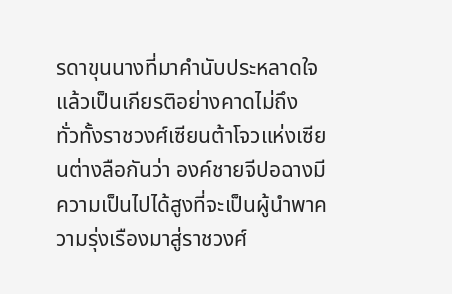รดาขุนนางที่มาคำนับประหลาดใจ แล้วเป็นเกียรติอย่างคาดไม่ถึง
ทั่วทั้งราชวงศ์เซียนต้าโจวแห่งเซียนต่างลือกันว่า องค์ชายจีปอฉางมีความเป็นไปได้สูงที่จะเป็นผู้นำพาความรุ่งเรืองมาสู่ราชวงศ์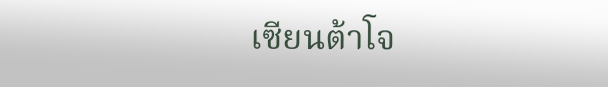เซียนต้าโจ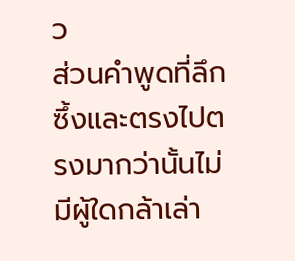ว
ส่วนคำพูดที่ลึกซึ้งและตรงไปตรงมากว่านั้นไม่มีผู้ใดกล้าเล่า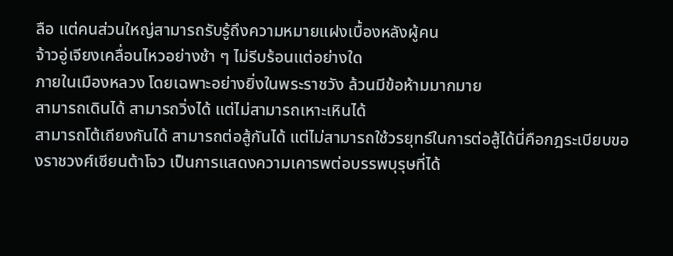ลือ แต่คนส่วนใหญ่สามารถรับรู้ถึงความหมายแฝงเบื้องหลังผู้คน
จ้าวอู่เจียงเคลื่อนไหวอย่างช้า ๆ ไม่รีบร้อนแต่อย่างใด
ภายในเมืองหลวง โดยเฉพาะอย่างยิ่งในพระราชวัง ล้วนมีข้อห้ามมากมาย
สามารถเดินได้ สามารถวิ่งได้ แต่ไม่สามารถเหาะเหินได้
สามารถโต้เถียงกันได้ สามารถต่อสู้กันได้ แต่ไม่สามารถใช้วรยุทธ์ในการต่อสู้ได้นี่คือกฎระเบียบของราชวงศ์เซียนต้าโจว เป็นการแสดงความเคารพต่อบรรพบุรุษที่ได้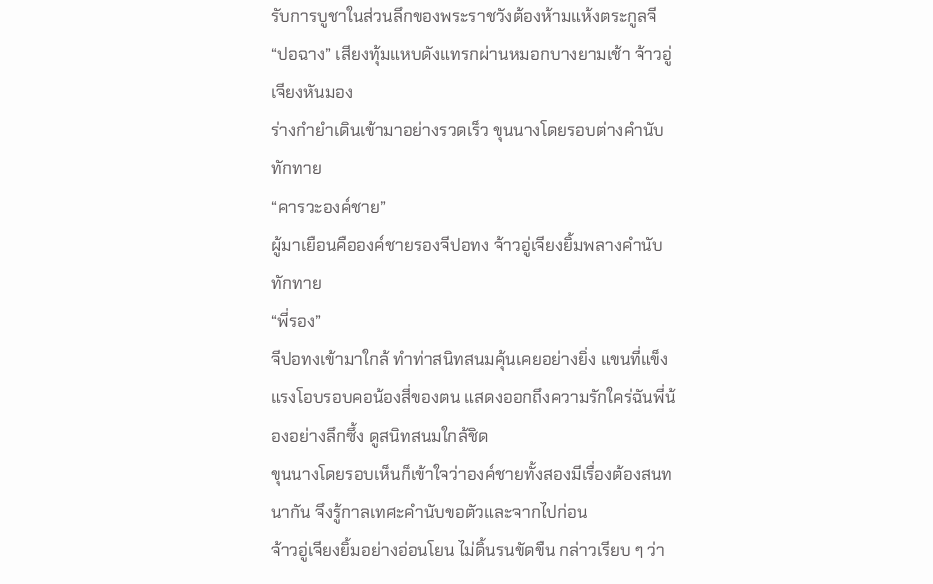รับการบูชาในส่วนลึกของพระราชวังต้องห้ามแห้งตระกูลจี
“ปอฉาง” เสียงทุ้มแหบดังแทรกผ่านหมอกบางยามเช้า จ้าวอู่เจียงหันมอง
ร่างกำยำเดินเข้ามาอย่างรวดเร็ว ขุนนางโดยรอบต่างคำนับทักทาย
“คารวะองค์ชาย”
ผู้มาเยือนคือองค์ชายรองจีปอทง จ้าวอู่เจียงยิ้มพลางคำนับทักทาย
“พี่รอง”
จีปอทงเข้ามาใกล้ ทำท่าสนิทสนมคุ้นเคยอย่างยิ่ง แขนที่แข็งแรงโอบรอบคอน้องสี่ของตน แสดงออกถึงความรักใคร่ฉันพี่น้องอย่างลึกซึ้ง ดูสนิทสนมใกล้ชิด
ขุนนางโดยรอบเห็นก็เข้าใจว่าองค์ชายทั้งสองมีเรื่องต้องสนทนากัน จึงรู้กาลเทศะคำนับขอตัวและจากไปก่อน
จ้าวอู่เจียงยิ้มอย่างอ่อนโยน ไม่ดิ้นรนขัดขืน กล่าวเรียบ ๆ ว่า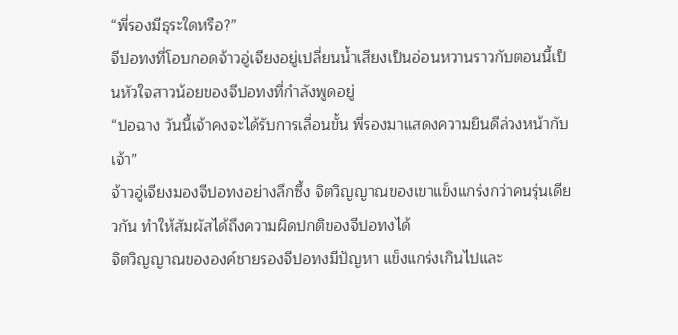“พี่รองมีธุระใดหรือ?”
จีปอทงที่โอบกอดจ้าวอู่เจียงอยู่เปลี่ยนน้ำเสียงเป็นอ่อนหวานราวกับตอนนี้เป็นหัวใจสาวน้อยของจีปอทงที่กำลังพูดอยู่
“ปอฉาง วันนี้เจ้าคงจะได้รับการเลื่อนขั้น พี่รองมาแสดงความยินดีล่วงหน้ากับเจ้า”
จ้าวอู่เจียงมองจีปอทงอย่างลึกซึ้ง จิตวิญญาณของเขาแข็งแกร่งกว่าคนรุ่นเดียวกัน ทำให้สัมผัสได้ถึงความผิดปกติของจีปอทงได้
จิตวิญญาณขององค์ชายรองจีปอทงมีปัญหา แข็งแกร่งเกินไปและ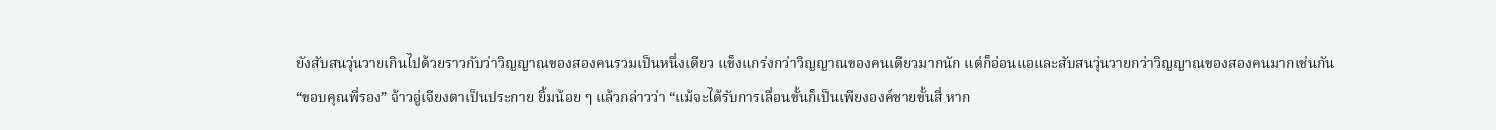ยังสับสนวุ่นวายเกินไปด้วยราวกับว่าวิญญาณของสองคนรวมเป็นหนึ่งเดียว แข็งแกร่งกว่าวิญญาณของคนเดียวมากนัก แต่ก็อ่อนแอและสับสนวุ่นวายกว่าวิญญาณของสองคนมากเช่นกัน
“ขอบคุณพี่รอง” จ้าวอู่เจียงตาเป็นประกาย ยิ้มน้อย ๆ แล้วกล่าวว่า “แม้จะได้รับการเลื่อนขั้นก็เป็นเพียงองค์ชายขั้นสี่ หาก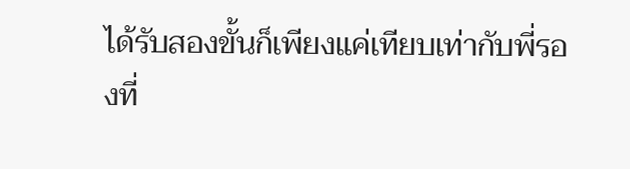ได้รับสองขั้นก็เพียงแค่เทียบเท่ากับพี่รองที่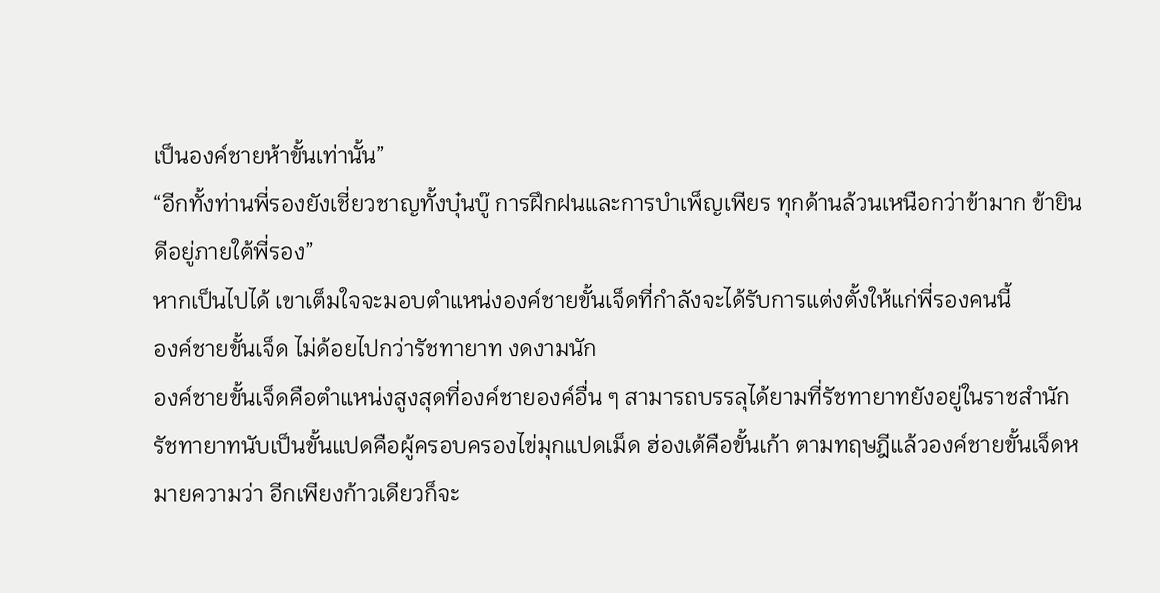เป็นองค์ชายห้าขั้นเท่านั้น”
“อีกทั้งท่านพี่รองยังเชี่ยวชาญทั้งบุ๋นบู๊ การฝึกฝนและการบำเพ็ญเพียร ทุกด้านล้วนเหนือกว่าข้ามาก ข้ายินดีอยู่ภายใต้พี่รอง”
หากเป็นไปได้ เขาเต็มใจจะมอบตำแหน่งองค์ชายขั้นเจ็ดที่กำลังจะได้รับการแต่งตั้งให้แก่พี่รองคนนี้
องค์ชายขั้นเจ็ด ไม่ด้อยไปกว่ารัชทายาท งดงามนัก
องค์ชายขั้นเจ็ดคือตำแหน่งสูงสุดที่องค์ชายองค์อื่น ๆ สามารถบรรลุได้ยามที่รัชทายาทยังอยู่ในราชสำนัก
รัชทายาทนับเป็นขั้นแปดคือผู้ครอบครองไข่มุกแปดเม็ด ฮ่องเต้คือขั้นเก้า ตามทฤษฎีแล้วองค์ชายขั้นเจ็ดหมายความว่า อีกเพียงก้าวเดียวก็จะ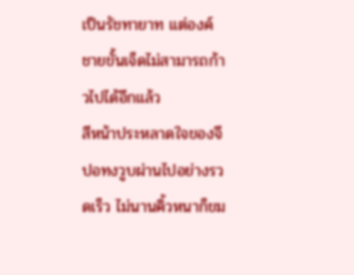เป็นรัชทายาท แต่องค์ชายขั้นเจ็ดไม่สามารถก้าวไปได้อีกแล้ว
สีหน้าประหลาดใจของจีปอทงวูบผ่านไปอย่างรวดเร็ว ไม่นานคิ้วหนาก็ขม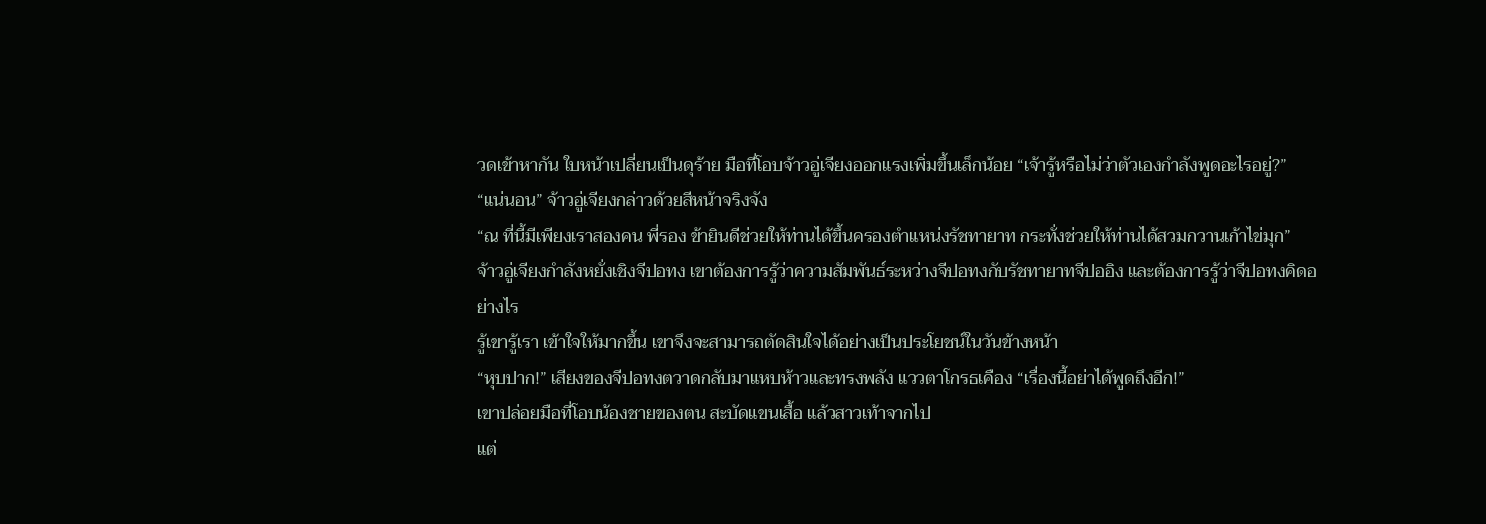วดเข้าหากัน ใบหน้าเปลี่ยนเป็นดุร้าย มือที่โอบจ้าวอู่เจียงออกแรงเพิ่มขึ้นเล็กน้อย “เจ้ารู้หรือไม่ว่าตัวเองกำลังพูดอะไรอยู่?”
“แน่นอน” จ้าวอู่เจียงกล่าวด้วยสีหน้าจริงจัง
“ณ ที่นี้มีเพียงเราสองคน พี่รอง ข้ายินดีช่วยให้ท่านได้ขึ้นครองตำแหน่งรัชทายาท กระทั่งช่วยให้ท่านได้สวมกวานเก้าไข่มุก”
จ้าวอู่เจียงกำลังหยั่งเชิงจีปอทง เขาต้องการรู้ว่าความสัมพันธ์ระหว่างจีปอทงกับรัชทายาทจีปออิง และต้องการรู้ว่าจีปอทงคิดอย่างไร
รู้เขารู้เรา เข้าใจให้มากขึ้น เขาจึงจะสามารถตัดสินใจได้อย่างเป็นประโยชน์ในวันข้างหน้า
“หุบปาก!” เสียงของจีปอทงตวาดกลับมาแหบห้าวและทรงพลัง แววตาโกรธเคือง “เรื่องนี้อย่าได้พูดถึงอีก!”
เขาปล่อยมือที่โอบน้องชายของตน สะบัดแขนเสื้อ แล้วสาวเท้าจากไป
แต่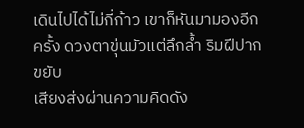เดินไปได้ไม่กี่ก้าว เขาก็หันมามองอีกครั้ง ดวงตาขุ่นมัวแต่ลึกล้ำ ริมฝีปากขยับ
เสียงส่งผ่านความคิดดัง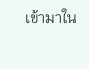เข้ามาใน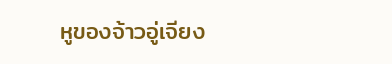หูของจ้าวอู่เจียง